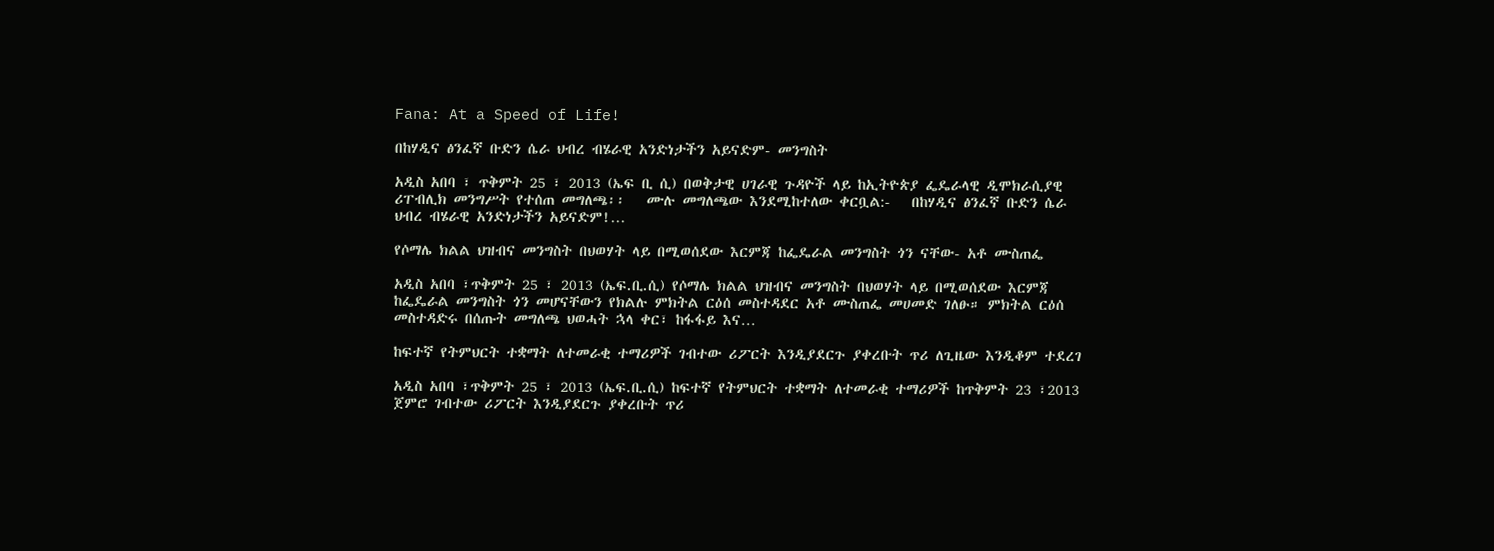Fana: At a Speed of Life!

በከሃዲና ፅንፈኛ ቡድን ሴራ ህብረ ብሄራዊ አንድነታችን አይናድም- መንግስት

አዲስ አበባ ፣ ጥቅምት 25 ፣ 2013 (ኤፍ ቢ ሲ) በወቅታዊ ሀገራዊ ጉዳዮች ላይ ከኢትዮጵያ ፌዴራላዊ ዲሞክራሲያዊ ሪፐብሊክ መንግሥት የተሰጠ መግለጫ፡፡   ሙሉ መግለጫው እንደሚከተለው ቀርቧል:-   በከሃዲና ፅንፈኛ ቡድን ሴራ ህብረ ብሄራዊ አንድነታችን አይናድም!…

የሶማሌ ክልል ህዝብና መንግስት በህወሃት ላይ በሚወሰደው እርምጃ ከፌዴራል መንግስት ጎን ናቸው- አቶ ሙስጠፌ

አዲስ አበባ ፣ጥቅምት 25 ፣ 2013 (ኤፍ.ቢ.ሲ) የሶማሌ ክልል ህዝብና መንግስት በህወሃት ላይ በሚወሰደው እርምጃ ከፌዴራል መንግስት ጎን መሆናቸውን የክልሉ ምክትል ርዕሰ መስተዳደር አቶ ሙስጠፌ መሀመድ ገለፁ። ምክትል ርዕሰ መስተዳድሩ በሰጡት መግለጫ ህወሓት ኋላ ቀር፣ ከፋፋይ እና…

ከፍተኛ የትምህርት ተቋማት ለተመራቂ ተማሪዎች ገብተው ሪፖርት እንዲያደርጉ ያቀረቡት ጥሪ ለጊዜው እንዲቆም ተደረገ

አዲስ አበባ ፣ጥቅምት 25 ፣ 2013 (ኤፍ.ቢ.ሲ) ከፍተኛ የትምህርት ተቋማት ለተመራቂ ተማሪዎች ከጥቅምት 23 ፣2013 ጀምሮ ገብተው ሪፖርት እንዲያደርጉ ያቀረቡት ጥሪ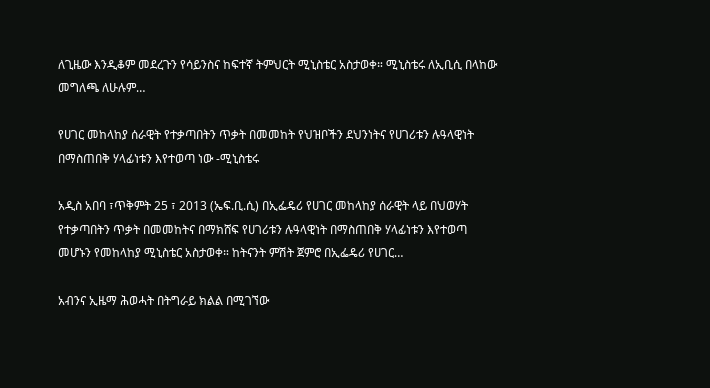ለጊዜው እንዲቆም መደረጉን የሳይንስና ከፍተኛ ትምህርት ሚኒስቴር አስታወቀ። ሚኒስቴሩ ለኢቢሲ በላከው መግለጫ ለሁሉም…

የሀገር መከላከያ ሰራዊት የተቃጣበትን ጥቃት በመመከት የህዝቦችን ደህንነትና የሀገሪቱን ሉዓላዊነት በማስጠበቅ ሃላፊነቱን እየተወጣ ነው -ሚኒስቴሩ

አዲስ አበባ ፣ጥቅምት 25 ፣ 2013 (ኤፍ.ቢ.ሲ) በኢፌዴሪ የሀገር መከላከያ ሰራዊት ላይ በህወሃት የተቃጣበትን ጥቃት በመመከትና በማክሸፍ የሀገሪቱን ሉዓላዊነት በማስጠበቅ ሃላፊነቱን እየተወጣ መሆኑን የመከላከያ ሚኒስቴር አስታወቀ። ከትናንት ምሽት ጀምሮ በኢፌዴሪ የሀገር…

አብንና ኢዜማ ሕወሓት በትግራይ ክልል በሚገኘው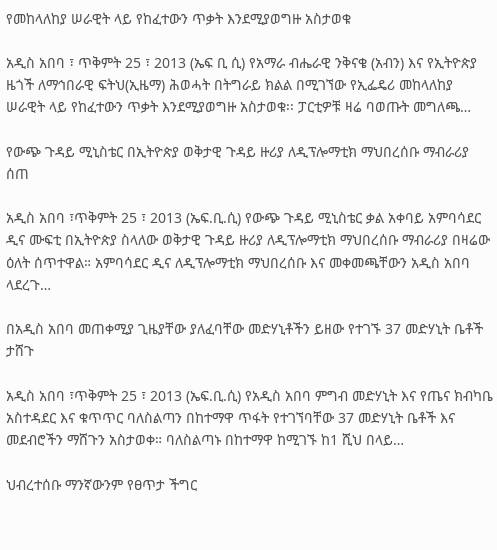የመከላለከያ ሠራዊት ላይ የከፈተውን ጥቃት እንደሚያወግዙ አስታወቁ

አዲስ አበባ ፣ ጥቅምት 25 ፣ 2013 (ኤፍ ቢ ሲ) የአማራ ብሔራዊ ንቅናቄ (አብን) እና የኢትዮጵያ ዜጎች ለማኅበራዊ ፍትህ(ኢዜማ) ሕወሓት በትግራይ ክልል በሚገኘው የኢፌዴሪ መከላለከያ ሠራዊት ላይ የከፈተውን ጥቃት እንደሚያወግዙ አስታወቁ፡፡ ፓርቲዎቹ ዛሬ ባወጡት መግለጫ…

የውጭ ጉዳይ ሚኒስቴር በኢትዮጵያ ወቅታዊ ጉዳይ ዙሪያ ለዲፕሎማቲክ ማህበረሰቡ ማብራሪያ ሰጠ

አዲስ አበባ ፣ጥቅምት 25 ፣ 2013 (ኤፍ.ቢ.ሲ) የውጭ ጉዳይ ሚኒስቴር ቃል አቀባይ አምባሳደር ዲና ሙፍቲ በኢትዮጵያ ስላለው ወቅታዊ ጉዳይ ዙሪያ ለዲፕሎማቲክ ማህበረሰቡ ማብራሪያ በዛሬው ዕለት ሰጥተዋል። አምባሳደር ዲና ለዲፕሎማቲክ ማህበረሰቡ እና መቀመጫቸውን አዲስ አበባ ላደረጉ…

በአዲስ አበባ መጠቀሚያ ጊዜያቸው ያለፈባቸው መድሃኒቶችን ይዘው የተገኙ 37 መድሃኒት ቤቶች ታሸጉ

አዲስ አበባ ፣ጥቅምት 25 ፣ 2013 (ኤፍ.ቢ.ሲ) የአዲስ አበባ ምግብ መድሃኒት እና የጤና ክብካቤ አስተዳደር እና ቁጥጥር ባለስልጣን በከተማዋ ጥፋት የተገኘባቸው 37 መድሃኒት ቤቶች እና መደብሮችን ማሸጉን አስታወቀ። ባለስልጣኑ በከተማዋ ከሚገኙ ከ1 ሺህ በላይ…

ህብረተሰቡ ማንኛውንም የፀጥታ ችግር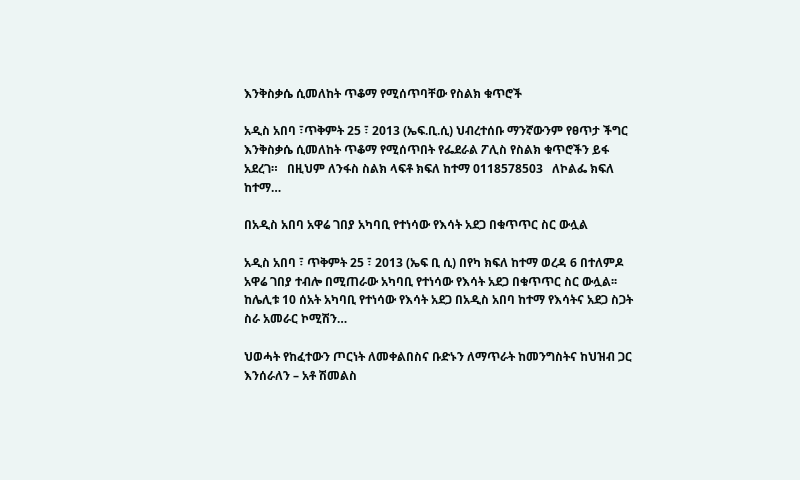እንቅስቃሴ ሲመለከት ጥቆማ የሚሰጥባቸው የስልክ ቁጥሮች

አዲስ አበባ ፣ጥቅምት 25 ፣ 2013 (ኤፍ.ቢ.ሲ) ህብረተሰቡ ማንኛውንም የፀጥታ ችግር እንቅስቃሴ ሲመለከት ጥቆማ የሚሰጥበት የፌደራል ፖሊስ የስልክ ቁጥሮችን ይፋ አደረገ።   በዚህም ለንፋስ ስልክ ላፍቶ ክፍለ ከተማ 0118578503   ለኮልፌ ክፍለ ከተማ…

በአዲስ አበባ አዋሬ ገበያ አካባቢ የተነሳው የእሳት አደጋ በቁጥጥር ስር ውሏል

አዲስ አበባ ፣ ጥቅምት 25 ፣ 2013 (ኤፍ ቢ ሲ) በየካ ክፍለ ከተማ ወረዳ 6 በተለምዶ አዋሬ ገበያ ተብሎ በሚጠራው አካባቢ የተነሳው የእሳት አደጋ በቁጥጥር ስር ውሏል፡፡ ከሌሊቱ 10 ሰአት አካባቢ የተነሳው የእሳት አደጋ በአዲስ አበባ ከተማ የእሳትና አደጋ ስጋት ስራ አመራር ኮሚሽን…

ህወሓት የከፈተውን ጦርነት ለመቀልበስና ቡድኑን ለማጥራት ከመንግስትና ከህዝብ ጋር እንሰራለን – አቶ ሽመልስ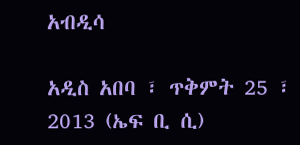አብዲሳ

አዲስ አበባ ፣ ጥቅምት 25 ፣ 2013 (ኤፍ ቢ ሲ)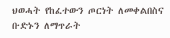ህወሓት የከፈተውን ጦርነት ለመቀልበስና ቡድኑን ለማጥራት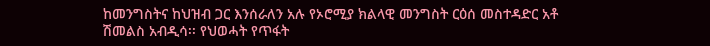ከመንግስትና ከህዝብ ጋር እንሰራለን አሉ የኦሮሚያ ክልላዊ መንግስት ርዕሰ መስተዳድር አቶ ሽመልስ አብዲሳ፡፡ የህወሓት የጥፋት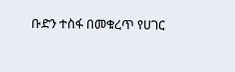ቡድን ተስፋ በመቁረጥ የሀገር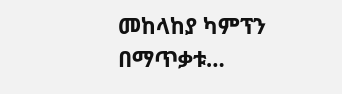መከላከያ ካምፕን በማጥቃቱ…